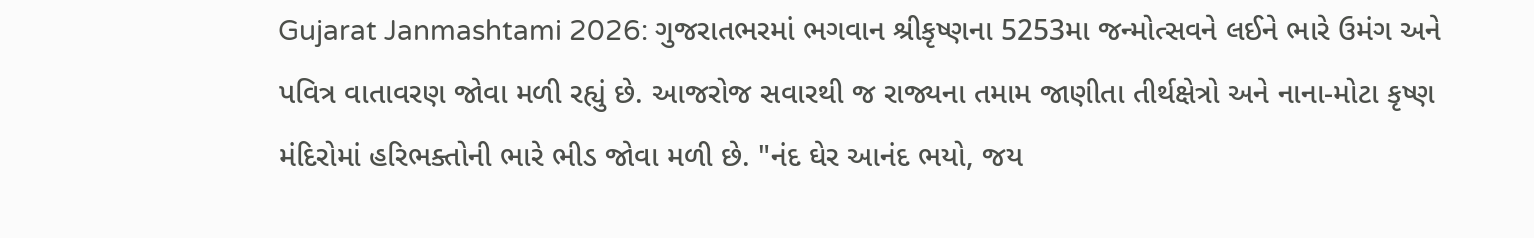Gujarat Janmashtami 2026: ગુજરાતભરમાં ભગવાન શ્રીકૃષ્ણના 5253મા જન્મોત્સવને લઈને ભારે ઉમંગ અને પવિત્ર વાતાવરણ જોવા મળી રહ્યું છે. આજરોજ સવારથી જ રાજ્યના તમામ જાણીતા તીર્થક્ષેત્રો અને નાના-મોટા કૃષ્ણ મંદિરોમાં હરિભક્તોની ભારે ભીડ જોવા મળી છે. "નંદ ઘેર આનંદ ભયો, જય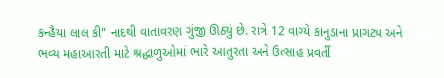કન્હૈયા લાલ કી" નાદથી વાતાવરણ ગુંજી ઊઠ્યું છે. રાત્રે 12 વાગ્યે કાનુડાના પ્રાગટ્ય અને ભવ્ય મહાઆરતી માટે શ્રદ્ધાળુઓમાં ભારે આતુરતા અને ઉત્સાહ પ્રવર્તી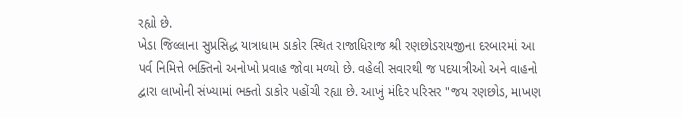રહ્યો છે.
ખેડા જિલ્લાના સુપ્રસિદ્ધ યાત્રાધામ ડાકોર સ્થિત રાજાધિરાજ શ્રી રણછોડરાયજીના દરબારમાં આ પર્વ નિમિત્તે ભક્તિનો અનોખો પ્રવાહ જોવા મળ્યો છે. વહેલી સવારથી જ પદયાત્રીઓ અને વાહનો દ્વારા લાખોની સંખ્યામાં ભક્તો ડાકોર પહોંચી રહ્યા છે. આખું મંદિર પરિસર "જય રણછોડ, માખણ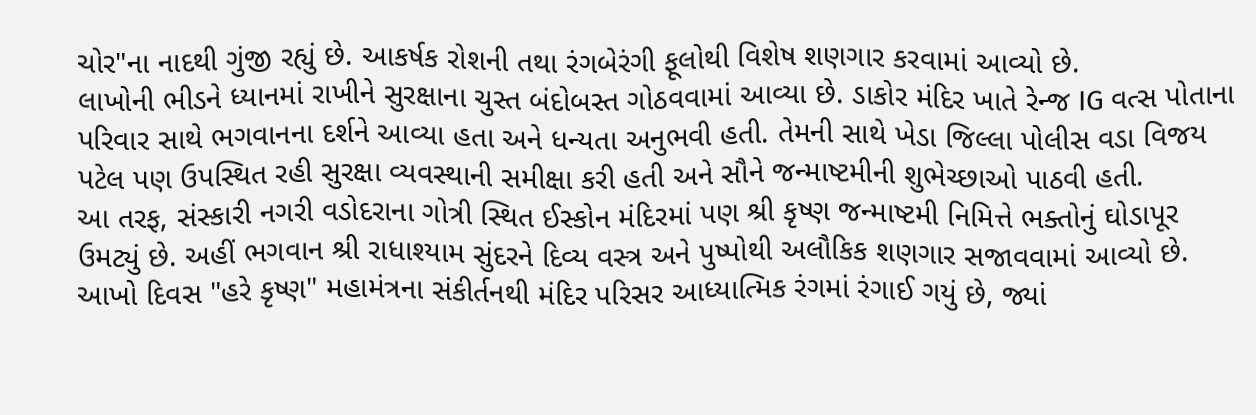ચોર"ના નાદથી ગુંજી રહ્યું છે. આકર્ષક રોશની તથા રંગબેરંગી ફૂલોથી વિશેષ શણગાર કરવામાં આવ્યો છે.
લાખોની ભીડને ધ્યાનમાં રાખીને સુરક્ષાના ચુસ્ત બંદોબસ્ત ગોઠવવામાં આવ્યા છે. ડાકોર મંદિર ખાતે રેન્જ IG વત્સ પોતાના પરિવાર સાથે ભગવાનના દર્શને આવ્યા હતા અને ધન્યતા અનુભવી હતી. તેમની સાથે ખેડા જિલ્લા પોલીસ વડા વિજય પટેલ પણ ઉપસ્થિત રહી સુરક્ષા વ્યવસ્થાની સમીક્ષા કરી હતી અને સૌને જન્માષ્ટમીની શુભેચ્છાઓ પાઠવી હતી.
આ તરફ, સંસ્કારી નગરી વડોદરાના ગોત્રી સ્થિત ઈસ્કોન મંદિરમાં પણ શ્રી કૃષ્ણ જન્માષ્ટમી નિમિત્તે ભક્તોનું ઘોડાપૂર ઉમટ્યું છે. અહીં ભગવાન શ્રી રાધાશ્યામ સુંદરને દિવ્ય વસ્ત્ર અને પુષ્પોથી અલૌકિક શણગાર સજાવવામાં આવ્યો છે. આખો દિવસ "હરે કૃષ્ણ" મહામંત્રના સંકીર્તનથી મંદિર પરિસર આધ્યાત્મિક રંગમાં રંગાઈ ગયું છે, જ્યાં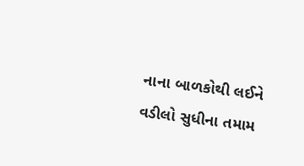નાના બાળકોથી લઈને વડીલો સુધીના તમામ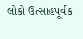લોકો ઉત્સાહપૂર્વક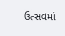ઉત્સવમાં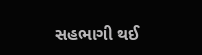સહભાગી થઈ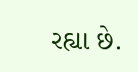રહ્યા છે.